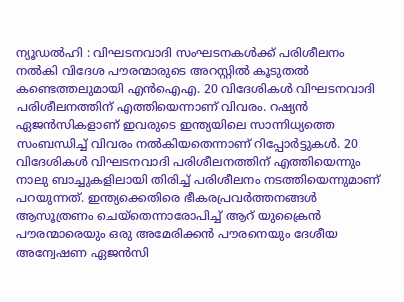ന്യൂഡൽഹി : വിഘടനവാദി സംഘടനകൾക്ക് പരിശീലനം നൽകി വിദേശ പൗരന്മാരുടെ അറസ്റ്റിൽ കൂടുതൽ കണ്ടെത്തലുമായി എൻഐഎ. 20 വിദേശികൾ വിഘടനവാദി പരിശീലനത്തിന് എത്തിയെന്നാണ് വിവരം. റഷ്യൻ ഏജൻസികളാണ് ഇവരുടെ ഇന്ത്യയിലെ സാന്നിധ്യത്തെ സംബന്ധിച്ച് വിവരം നൽകിയതെന്നാണ് റിപ്പോർട്ടുകൾ. 20 വിദേശികൾ വിഘടനവാദി പരിശീലനത്തിന് എത്തിയെന്നും നാലു ബാച്ചുകളിലായി തിരിച്ച് പരിശീലനം നടത്തിയെന്നുമാണ് പറയുന്നത്. ഇന്ത്യക്കെതിരെ ഭീകരപ്രവർത്തനങ്ങൾ ആസൂത്രണം ചെയ്തെന്നാരോപിച്ച് ആറ് യുക്രൈൻ പൗരന്മാരെയും ഒരു അമേരിക്കൻ പൗരനെയും ദേശീയ അന്വേഷണ ഏജൻസി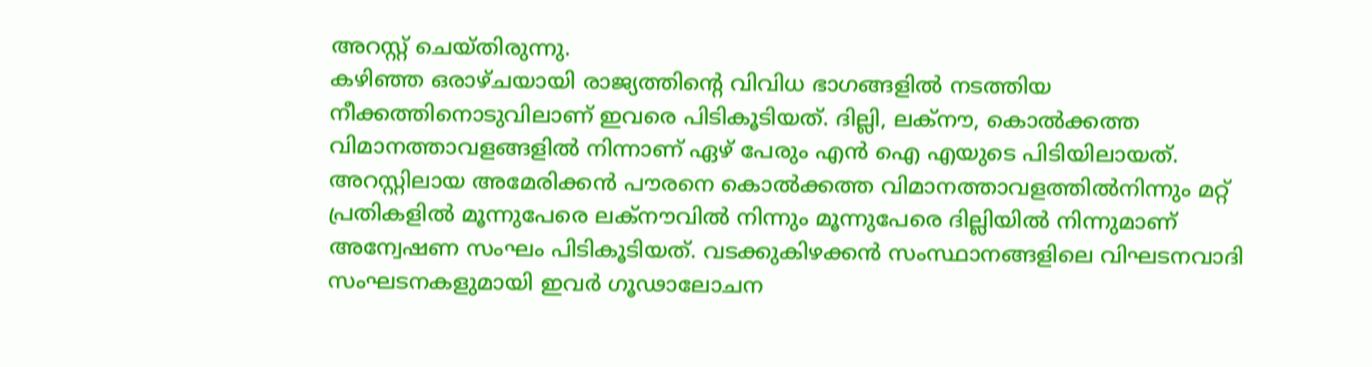അറസ്റ്റ് ചെയ്തിരുന്നു.
കഴിഞ്ഞ ഒരാഴ്ചയായി രാജ്യത്തിന്റെ വിവിധ ഭാഗങ്ങളിൽ നടത്തിയ നീക്കത്തിനൊടുവിലാണ് ഇവരെ പിടികൂടിയത്. ദില്ലി, ലക്നൗ, കൊൽക്കത്ത വിമാനത്താവളങ്ങളിൽ നിന്നാണ് ഏഴ് പേരും എൻ ഐ എയുടെ പിടിയിലായത്. അറസ്റ്റിലായ അമേരിക്കൻ പൗരനെ കൊൽക്കത്ത വിമാനത്താവളത്തിൽനിന്നും മറ്റ് പ്രതികളിൽ മൂന്നുപേരെ ലക്നൗവിൽ നിന്നും മൂന്നുപേരെ ദില്ലിയിൽ നിന്നുമാണ് അന്വേഷണ സംഘം പിടികൂടിയത്. വടക്കുകിഴക്കൻ സംസ്ഥാനങ്ങളിലെ വിഘടനവാദി സംഘടനകളുമായി ഇവർ ഗൂഢാലോചന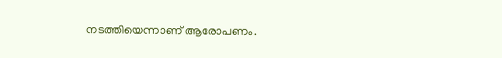നടത്തിയെന്നാണ് ആരോപണം.